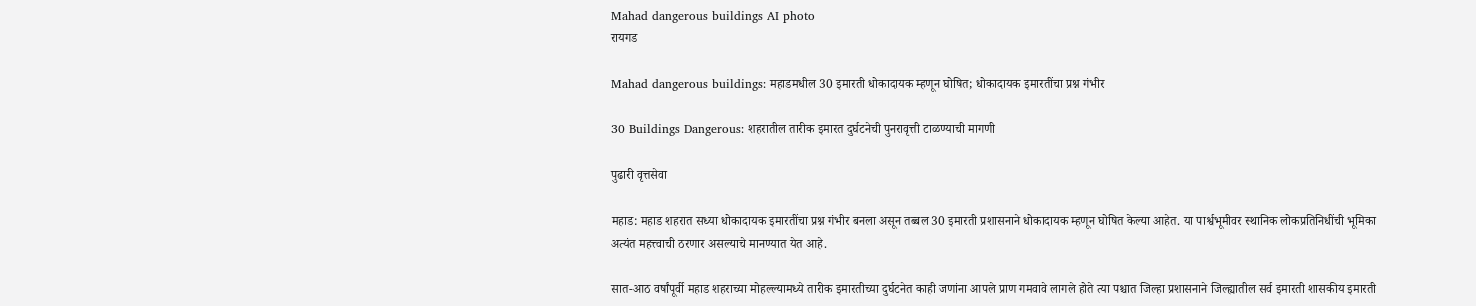Mahad dangerous buildings AI photo
रायगड

Mahad dangerous buildings: महाडमधील 30 इमारती धोकादायक म्हणून घोषित; धोकादायक इमारतींचा प्रश्न गंभीर

30 Buildings Dangerous: शहरातील तारीक इमारत दुर्घटनेची पुनरावृत्ती टाळण्याची मागणी

पुढारी वृत्तसेवा

महाड: महाड शहरात सध्या धोकादायक इमारतींचा प्रश्न गंभीर बनला असून तब्बल 30 इमारती प्रशासनाने धोकादायक म्हणून घोषित केल्या आहेत. या पार्श्वभूमीवर स्थानिक लोकप्रतिनिधींची भूमिका अत्यंत महत्त्वाची ठरणार असल्याचे मानण्यात येत आहे.

सात-आठ वर्षांपूर्वी महाड शहराच्या मोहल्ल्यामध्ये तारीक इमारतीच्या दुर्घटनेत काही जणांना आपले प्राण गमवावे लागले होते त्या पश्चात जिल्हा प्रशासनाने जिल्ह्यातील सर्व इमारती शासकीय इमारती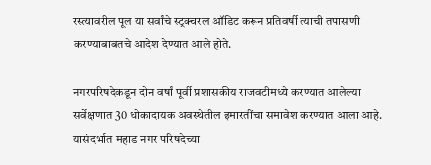रस्त्यावरील पूल या सर्वांचे स्ट्रक्चरल ऑडिट करून प्रतिवर्षी त्याची तपासणी करण्याबाबतचे आदेश देण्यात आले होते.

नगरपरिषदेकडून दोन वर्षां पूर्वी प्रशासकीय राजवटीमध्ये करण्यात आलेल्या सर्वेक्षणात 30 धोकादायक अवस्थेतील इमारतींचा समावेश करण्यात आला आहे. यासंदर्भात महाड नगर परिषदेच्या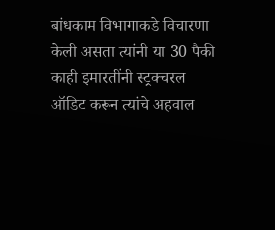बांधकाम विभागाकडे विचारणा केली असता त्यांनी या 30 पैकी काही इमारतींनी स्ट्रक्चरल ऑडिट करून त्यांचे अहवाल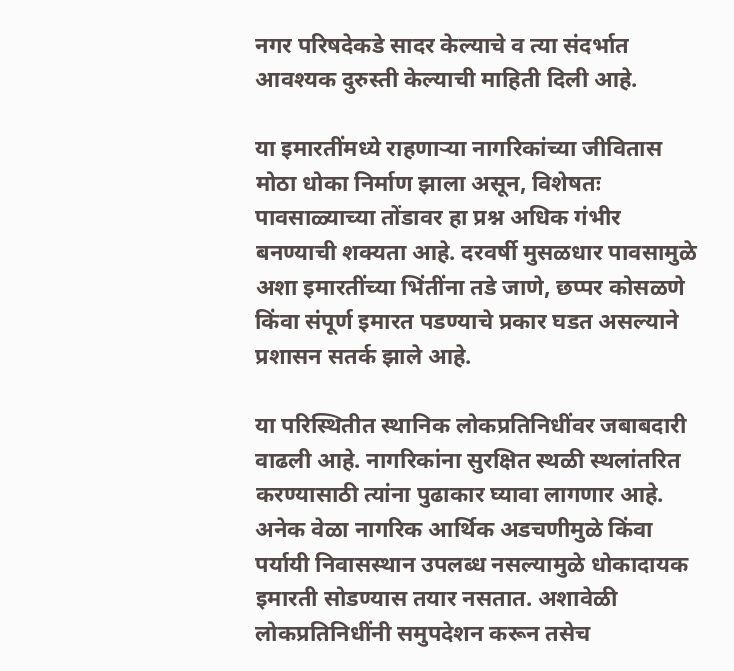नगर परिषदेकडे सादर केल्याचे व त्या संदर्भात आवश्यक दुरुस्ती केल्याची माहिती दिली आहे.

या इमारतींमध्ये राहणाऱ्या नागरिकांच्या जीवितास मोठा धोका निर्माण झाला असून, विशेषतः पावसाळ्याच्या तोंडावर हा प्रश्न अधिक गंभीर बनण्याची शक्यता आहे. दरवर्षी मुसळधार पावसामुळे अशा इमारतींच्या भिंतींना तडे जाणे, छप्पर कोसळणे किंवा संपूर्ण इमारत पडण्याचे प्रकार घडत असल्याने प्रशासन सतर्क झाले आहे.

या परिस्थितीत स्थानिक लोकप्रतिनिधींवर जबाबदारी वाढली आहे. नागरिकांना सुरक्षित स्थळी स्थलांतरित करण्यासाठी त्यांना पुढाकार घ्यावा लागणार आहे. अनेक वेळा नागरिक आर्थिक अडचणीमुळे किंवा पर्यायी निवासस्थान उपलब्ध नसल्यामुळे धोकादायक इमारती सोडण्यास तयार नसतात. अशावेळी लोकप्रतिनिधींनी समुपदेशन करून तसेच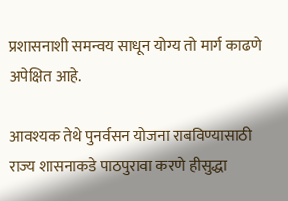प्रशासनाशी समन्वय साधून योग्य तो मार्ग काढणे अपेक्षित आहे.

आवश्यक तेथे पुनर्वसन योजना राबविण्यासाठी राज्य शासनाकडे पाठपुरावा करणे हीसुद्धा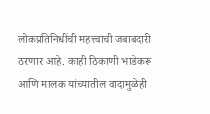लोकप्रतिनिधींची महत्त्वाची जबाबदारी ठरणार आहे. काही ठिकाणी भाडेकरू आणि मालक यांच्यातील वादामुळेही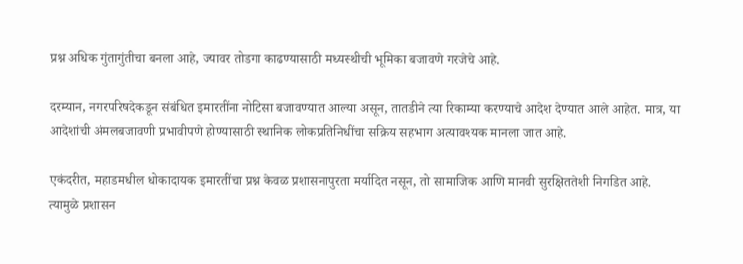प्रश्न अधिक गुंतागुंतीचा बनला आहे, ज्यावर तोडगा काढण्यासाठी मध्यस्थीची भूमिका बजावणे गरजेचे आहे.

दरम्यान, नगरपरिषदेकडून संबंधित इमारतींना नोटिसा बजावण्यात आल्या असून, तातडीने त्या रिकाम्या करण्याचे आदेश देण्यात आले आहेत. मात्र, या आदेशांची अंमलबजावणी प्रभावीपणे होण्यासाठी स्थानिक लोकप्रतिनिधींचा सक्रिय सहभाग अत्यावश्यक मानला जात आहे.

एकंदरीत, महाडमधील धोकादायक इमारतींचा प्रश्न केवळ प्रशासनापुरता मर्यादित नसून, तो सामाजिक आणि मानवी सुरक्षिततेशी निगडित आहे. त्यामुळे प्रशासन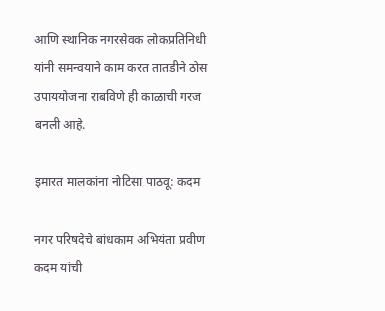आणि स्थानिक नगरसेवक लोकप्रतिनिधी यांनी समन्वयाने काम करत तातडीने ठोस उपाययोजना राबविणे ही काळाची गरज बनली आहे.

इमारत मालकांना नोटिसा पाठवू: कदम

नगर परिषदेचे बांधकाम अभियंता प्रवीण कदम यांची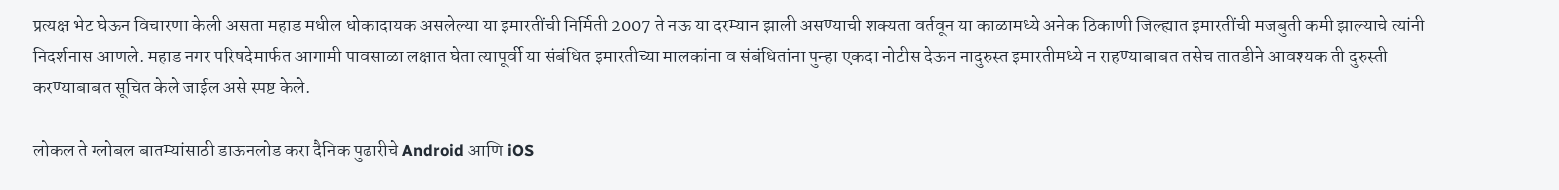प्रत्यक्ष भेट घेऊन विचारणा केली असता महाड मधील धोकादायक असलेल्या या इमारतींची निर्मिती 2007 ते नऊ या दरम्यान झाली असण्याची शक्यता वर्तवून या काळामध्ये अनेक ठिकाणी जिल्ह्यात इमारतींची मजबुती कमी झाल्याचे त्यांनी निदर्शनास आणले. महाड नगर परिषदेमार्फत आगामी पावसाळा लक्षात घेता त्यापूर्वी या संबंधित इमारतीच्या मालकांना व संबंधितांना पुन्हा एकदा नोटीस देऊन नादुरुस्त इमारतीमध्ये न राहण्याबाबत तसेच तातडीने आवश्यक ती दुरुस्ती करण्याबाबत सूचित केले जाईल असे स्पष्ट केले.

लोकल ते ग्लोबल बातम्यांसाठी डाऊनलोड करा दैनिक पुढारीचे Android आणि iOS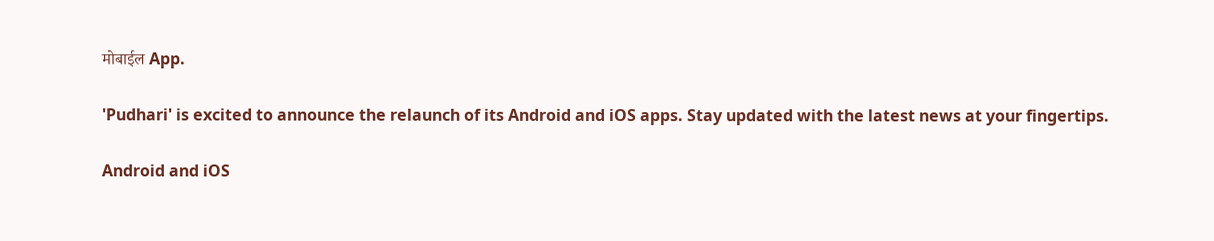मोबाईल App.

'Pudhari' is excited to announce the relaunch of its Android and iOS apps. Stay updated with the latest news at your fingertips.

Android and iOS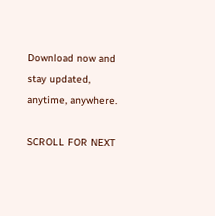Download now and stay updated, anytime, anywhere.

SCROLL FOR NEXT